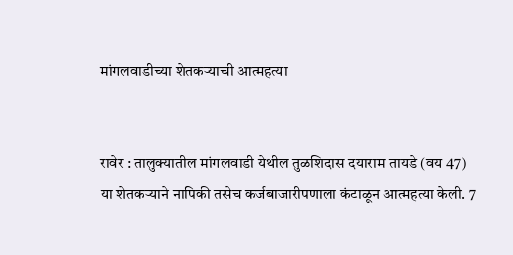मांगलवाडीच्या शेतकर्‍याची आत्महत्या


रावेर : तालुक्यातील मांगलवाडी येथील तुळशिदास दयाराम तायडे (वय 47) या शेतकर्‍याने नापिकी तसेच कर्जबाजारीपणाला कंटाळून आत्महत्या केली. 7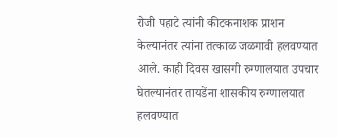रोजी पहाटे त्यांनी कीटकनाशक प्राशन केल्यानंतर त्यांना तत्काळ जळगावी हलवण्यात आले. काही दिवस खासगी रुग्णालयात उपचार घेतल्यानंतर तायडेंना शासकीय रुग्णालयात हलवण्यात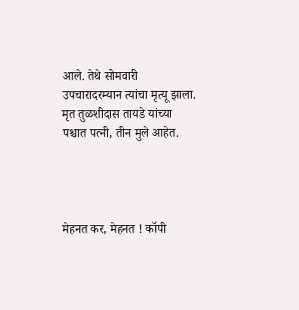आले. तेथे सोमवारी उपचारादरम्यान त्यांचा मृत्यू झाला. मृत तुळशीदास तायडे यांच्या पश्चात पत्नी, तीन मुले आहेत.




मेहनत कर, मेहनत ! कॉपी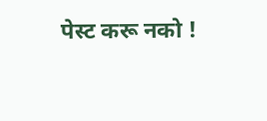पेस्ट करू नको !